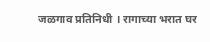जळगाव प्रतिनिधी । रागाच्या भरात घर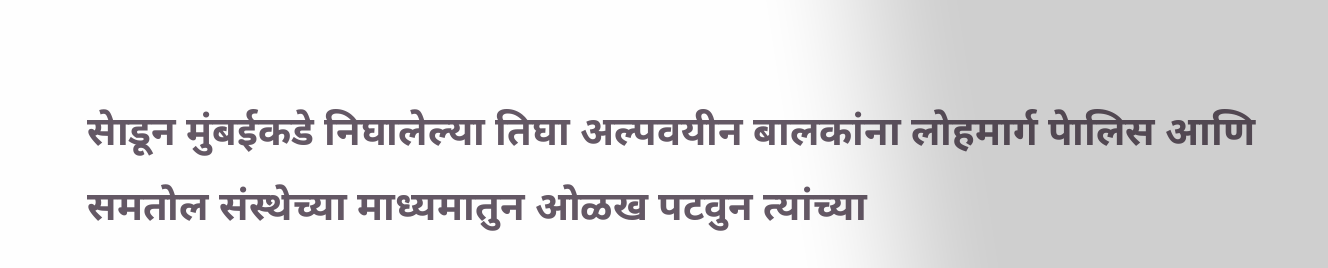सेाडून मुंबईकडे निघालेल्या तिघा अल्पवयीन बालकांना लोहमार्ग पेालिस आणि समतोल संस्थेच्या माध्यमातुन ओळख पटवुन त्यांच्या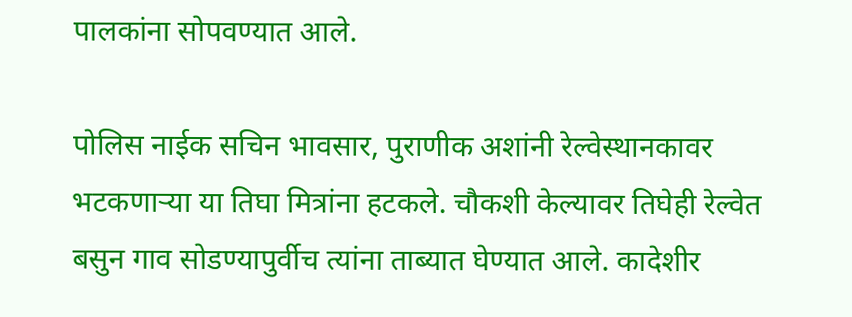पालकांना सोपवण्यात आले.

पोलिस नाईक सचिन भावसार, पुराणीक अशांनी रेल्वेस्थानकावर भटकणाऱ्या या तिघा मित्रांना हटकले. चौकशी केल्यावर तिघेही रेल्वेत बसुन गाव सोडण्यापुर्वीच त्यांना ताब्यात घेण्यात आले. कादेशीर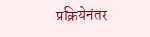प्रक्रियेनंतर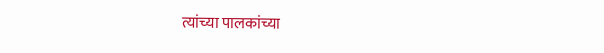त्यांच्या पालकांच्या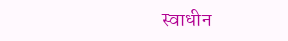स्वाधीन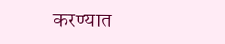करण्यात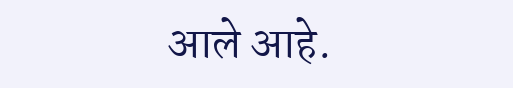आले आहे.